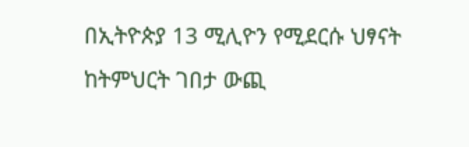በኢትዮጵያ 13 ሚሊዮን የሚደርሱ ህፃናት ከትምህርት ገበታ ውጪ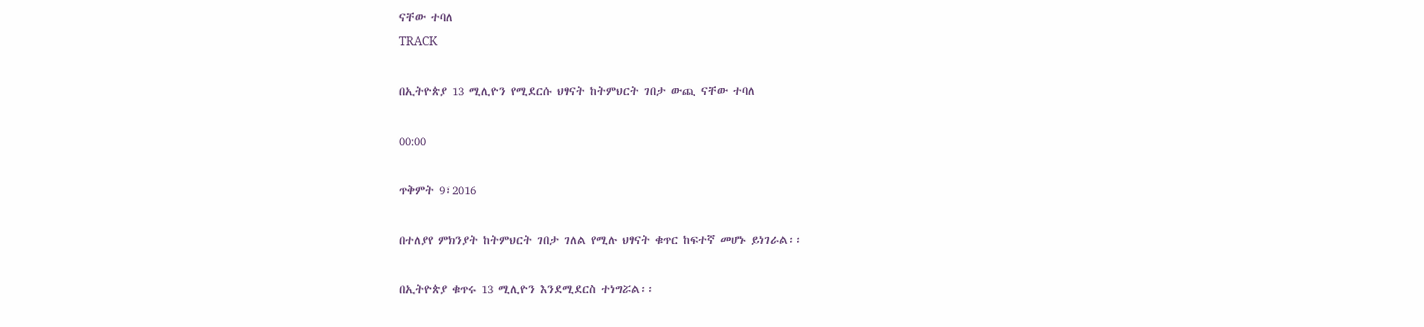ናቸው ተባለ
TRACK

በኢትዮጵያ 13 ሚሊዮን የሚደርሱ ህፃናት ከትምህርት ገበታ ውጪ ናቸው ተባለ

00:00

ጥቅምት 9፣2016

በተለያየ ምክንያት ከትምህርት ገበታ ገለል የሚሉ ህፃናት ቁጥር ከፍተኛ መሆኑ ይነገራል፡፡

በኢትዮጵያ ቁጥሩ 13 ሚሊዮን እንደሚደርስ ተነግሯል፡፡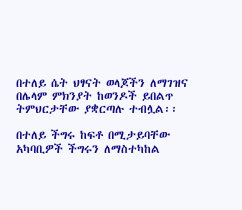በተለይ ሴት ህፃናት ወላጆችን ለማገዝና በሌላም ምክንያት ከወንዶች ይበልጥ ትምህርታቸው ያቋርጣሉ ተብሏል፡፡

በተለይ ችግሩ ከፍቶ በሚታይባቸው አካባቢዎች ችግሩን ለማስተካከል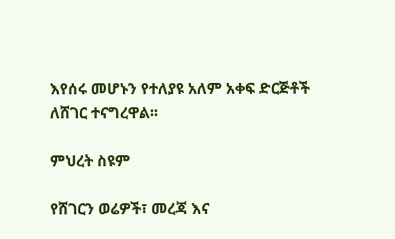እየሰሩ መሆኑን የተለያዩ አለም አቀፍ ድርጅቶች ለሸገር ተናግረዋል፡፡

ምህረት ስዩም

የሸገርን ወሬዎች፣ መረጃ እና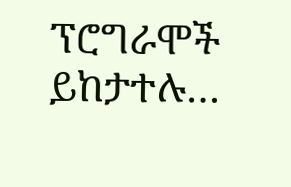ፕሮግራሞች ይከታተሉ…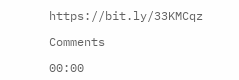https://bit.ly/33KMCqz

Comments

00:00